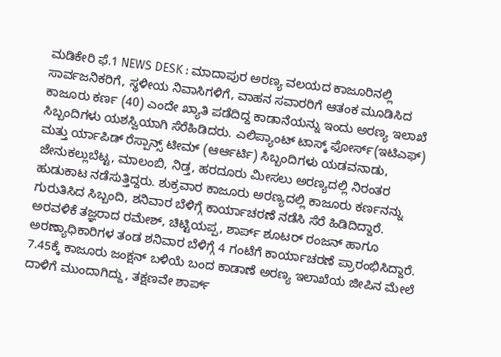ಮಡಿಕೇರಿ ಫೆ.1 NEWS DESK : ಮಾದಾಪುರ ಅರಣ್ಯ ವಲಯದ ಕಾಜೂರಿನಲ್ಲಿ ಸಾರ್ವಜನಿಕರಿಗೆ, ಸ್ಥಳೀಯ ನಿವಾಸಿಗಳಿಗೆ, ವಾಹನ ಸವಾರರಿಗೆ ಆತಂಕ ಮೂಡಿಸಿದ ಕಾಜೂರು ಕರ್ಣ (40) ಎಂದೇ ಖ್ಯಾತಿ ಪಡೆದಿದ್ದ ಕಾಡಾನೆಯನ್ನು ಇಂದು ಅರಣ್ಯ ಇಲಾಖೆ ಸಿಬ್ಬಂದಿಗಳು ಯಶಸ್ವಿಯಾಗಿ ಸೆರೆಹಿಡಿದರು. ಎಲಿಪ್ಯಾಂಟ್ ಟಾಸ್ಕ್ ಫೋರ್ಸ್(ಇಟಿಎಫ್) ಮತ್ತು ರ್ಯಾಪಿಡ್ ರೆಸ್ಪಾನ್ಸ್ ಟೀಮ್ (ಆರ್ಆರ್ಟಿ) ಸಿಬ್ಬಂದಿಗಳು ಯಡವನಾಡು, ಜೇನುಕಲ್ಲುಬೆಟ್ಟ, ಮಾಲಂಬಿ, ನಿಡ್ತ, ಹರದೂರು ಮೀಸಲು ಅರಣ್ಯದಲ್ಲಿ ನಿರಂತರ ಹುಡುಕಾಟ ನಡೆಸುತ್ತಿದ್ದರು. ಶುಕ್ರವಾರ ಕಾಜೂರು ಅರಣ್ಯದಲ್ಲಿ ಕಾಜೂರು ಕರ್ಣನನ್ನು ಗುರುತಿಸಿದ ಸಿಬ್ಬಂದಿ, ಶನಿವಾರ ಬೆಳಿಗ್ಗೆ ಕಾರ್ಯಾಚರಣೆ ನಡೆಸಿ ಸೆರೆ ಹಿಡಿದಿದ್ದಾರೆ. ಅರವಳಿಕೆ ತಜ್ಞರಾದ ರಮೇಶ್, ಚಿಟ್ಟಿಯಪ್ಪ, ಶಾರ್ಪ್ ಶೂಟರ್ ರಂಜನ್ ಹಾಗೂ ಅರಣ್ಯಾಧಿಕಾರಿಗಳ ತಂಡ ಶನಿವಾರ ಬೆಳಿಗ್ಗೆ 4 ಗಂಟೆಗೆ ಕಾರ್ಯಾಚರಣೆ ಪ್ರಾರಂಭಿಸಿದ್ದಾರೆ. 7.45ಕ್ಕೆ ಕಾಜೂರು ಜಂಕ್ಷನ್ ಬಳಿಯೆ ಬಂದ ಕಾಡಾಣೆ ಅರಣ್ಯ ಇಲಾಖೆಯ ಜೀಪಿನ ಮೇಲೆ ದಾಳಿಗೆ ಮುಂದಾಗಿದ್ದು, ತಕ್ಷಣವೇ ಶಾರ್ಪ್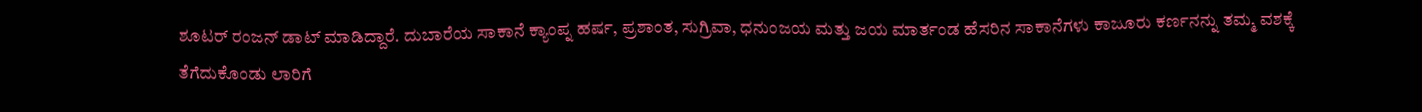ಶೂಟರ್ ರಂಜನ್ ಡಾಟ್ ಮಾಡಿದ್ದಾರೆ. ದುಬಾರೆಯ ಸಾಕಾನೆ ಕ್ಯಾಂಪ್ನ ಹರ್ಷ, ಪ್ರಶಾಂತ, ಸುಗ್ರಿವಾ, ಧನುಂಜಯ ಮತ್ತು ಜಯ ಮಾರ್ತಂಡ ಹೆಸರಿನ ಸಾಕಾನೆಗಳು ಕಾಜೂರು ಕರ್ಣನನ್ನು ತಮ್ಮ ವಶಕ್ಕೆ ತೆಗೆದುಕೊಂಡು ಲಾರಿಗೆ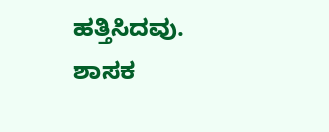ಹತ್ತಿಸಿದವು.
ಶಾಸಕ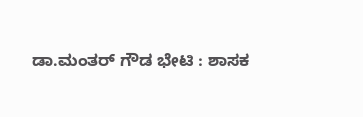ಡಾ.ಮಂತರ್ ಗೌಡ ಭೇಟಿ : ಶಾಸಕ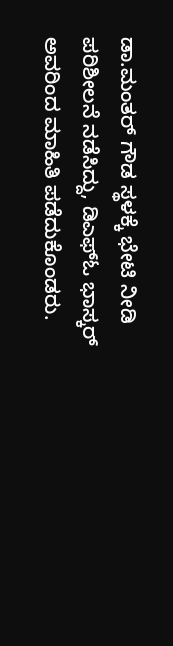ಡಾ.ಮಂತರ್ ಗೌಡ ಸ್ಥಳಕ್ಕೆ ಭೇಟಿ ನೀಡಿ ಪರಿಶೀಲನೆ ನಡೆಸಿದ್ದು, ಡಿಎಫ್ಓ ಭಾಸ್ಕರ್ ಅವರಿಂದ ಮಾಹಿತಿ ಪಡೆದುಕೊಂಡರು.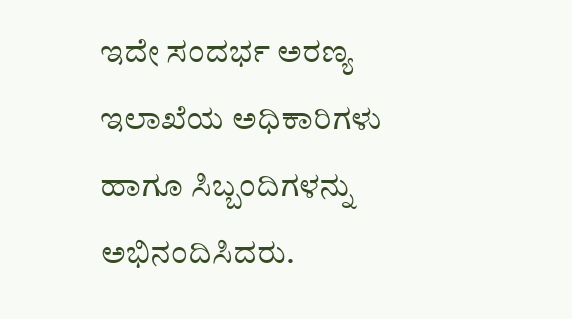ಇದೇ ಸಂದರ್ಭ ಅರಣ್ಯ ಇಲಾಖೆಯ ಅಧಿಕಾರಿಗಳು ಹಾಗೂ ಸಿಬ್ಬಂದಿಗಳನ್ನು ಅಭಿನಂದಿಸಿದರು.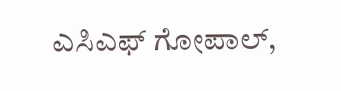ಎಸಿಎಫ್ ಗೋಪಾಲ್,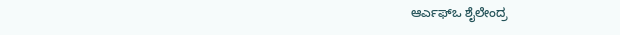ಆರ್ಎಫ್ಒ ಶೈಲೇಂದ್ರ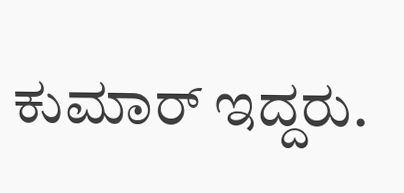ಕುಮಾರ್ ಇದ್ದರು.